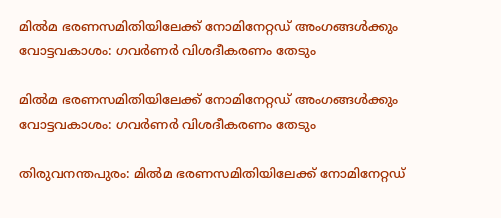മില്‍മ ഭരണസമിതിയിലേക്ക് നോമിനേറ്റഡ് അംഗങ്ങള്‍ക്കും വോട്ടവകാശം: ഗവര്‍ണര്‍ വിശദീകരണം തേടും

മില്‍മ ഭരണസമിതിയിലേക്ക് നോമിനേറ്റഡ് അംഗങ്ങള്‍ക്കും വോട്ടവകാശം: ഗവര്‍ണര്‍ വിശദീകരണം തേടും

തിരുവനന്തപുരം: മില്‍മ ഭരണസമിതിയിലേക്ക് നോമിനേറ്റഡ്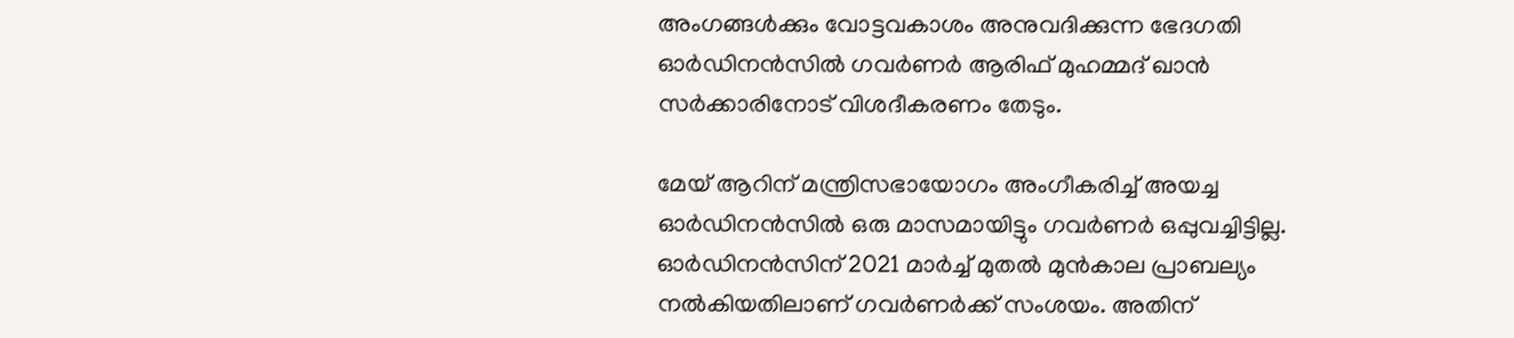അംഗങ്ങള്‍ക്കും വോട്ടവകാശം അനുവദിക്കുന്ന ഭേദഗതി ഓര്‍ഡിനന്‍സില്‍ ഗവര്‍ണര്‍ ആരിഫ് മുഹമ്മദ് ഖാന്‍ സര്‍ക്കാരിനോട് വിശദീകരണം തേടും.

മേയ് ആറിന് മന്ത്രിസഭായോഗം അംഗീകരിച്ച്‌ അയച്ച ഓര്‍ഡിനന്‍സില്‍ ഒരു മാസമായിട്ടും ഗവര്‍ണര്‍ ഒപ്പുവച്ചിട്ടില്ല. ഓര്‍ഡിനന്‍സിന് 2021 മാര്‍ച്ച്‌ മുതല്‍ മുന്‍കാല പ്രാബല്യം നല്‍കിയതിലാണ് ഗവര്‍ണര്‍ക്ക് സംശയം. അതിന്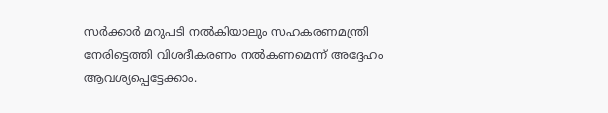സര്‍ക്കാര്‍ മറുപടി നല്‍കിയാലും സഹകരണമന്ത്രി നേരിട്ടെത്തി വിശദീകരണം നല്‍കണമെന്ന് അദ്ദേഹം ആവശ്യപ്പെട്ടേക്കാം.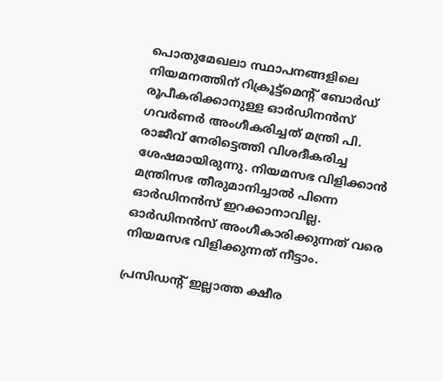പൊതുമേഖലാ സ്ഥാപനങ്ങളിലെ നിയമനത്തിന് റിക്രൂട്ട്മെന്റ് ബോര്‍ഡ് രൂപീകരിക്കാനുള്ള ഓര്‍ഡിനന്‍സ് ഗവര്‍ണര്‍ അംഗീകരിച്ചത് മന്ത്രി പി. രാജീവ് നേരിട്ടെത്തി വിശദീകരിച്ച ശേഷമായിരുന്നു. നിയമസഭ വിളിക്കാന്‍ മന്ത്രിസഭ തീരുമാനിച്ചാല്‍ പിന്നെ ഓര്‍ഡിനന്‍സ് ഇറക്കാനാവില്ല. ഓര്‍ഡിനന്‍സ് അംഗീകാരിക്കുന്നത് വരെ നിയമസഭ വിളിക്കുന്നത് നീട്ടാം.

പ്രസിഡന്റ് ഇല്ലാത്ത ക്ഷീര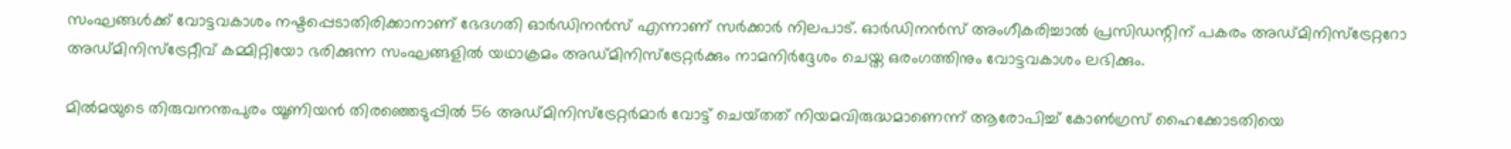സംഘങ്ങള്‍ക്ക് വോട്ടവകാശം നഷ്ടപ്പെടാതിരിക്കാനാണ് ഭേദഗതി ഓര്‍ഡിനന്‍സ് എന്നാണ് സര്‍ക്കാര്‍ നിലപാട്. ഓര്‍ഡിനന്‍സ് അംഗീകരിച്ചാല്‍ പ്രസിഡന്റിന് പകരം അഡ്മിനിസ്ട്രേറ്ററോ അഡ്മിനിസ്ട്രേറ്റീവ് കമ്മിറ്റിയോ ഭരിക്കുന്ന സംഘങ്ങളില്‍ യഥാക്രമം അഡ്മിനിസ്ട്രേറ്റര്‍ക്കും നാമനിര്‍ദ്ദേശം ചെയ്ത ഒരംഗത്തിനും വോട്ടവകാശം ലഭിക്കും.

മില്‍മയുടെ തിരുവനന്തപുരം യൂണിയന്‍ തിരഞ്ഞെടുപ്പില്‍ 56 അഡ്മിനിസ്ട്രേറ്റര്‍മാര്‍ വോട്ട് ചെയ്‌തത് നിയമവിരുദ്ധമാണെന്ന് ആരോപിച്ച്‌ കോണ്‍ഗ്രസ് ഹൈക്കോടതിയെ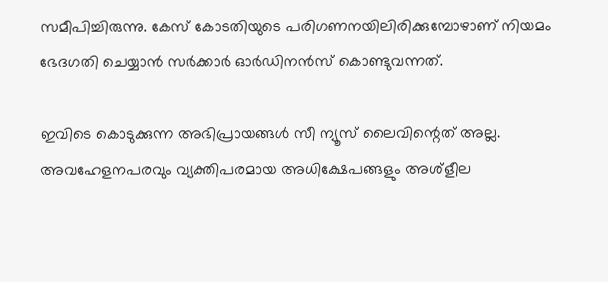സമീപിച്ചിരുന്നു. കേസ് കോടതിയുടെ പരിഗണനയിലിരിക്കുമ്പോഴാണ് നിയമം ഭേദഗതി ചെയ്യാന്‍ സര്‍ക്കാര്‍ ഓര്‍ഡിനന്‍സ് കൊണ്ടുവന്നത്.

ഇവിടെ കൊടുക്കുന്ന അഭിപ്രായങ്ങള്‍ സീ ന്യൂസ് ലൈവിന്റെത് അല്ല. അവഹേളനപരവും വ്യക്തിപരമായ അധിക്ഷേപങ്ങളും അശ്‌ളീല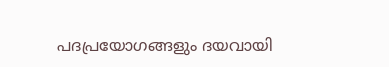പദപ്രയോഗങ്ങളും ദയവായി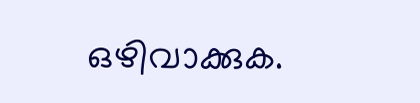ഒഴിവാക്കുക.